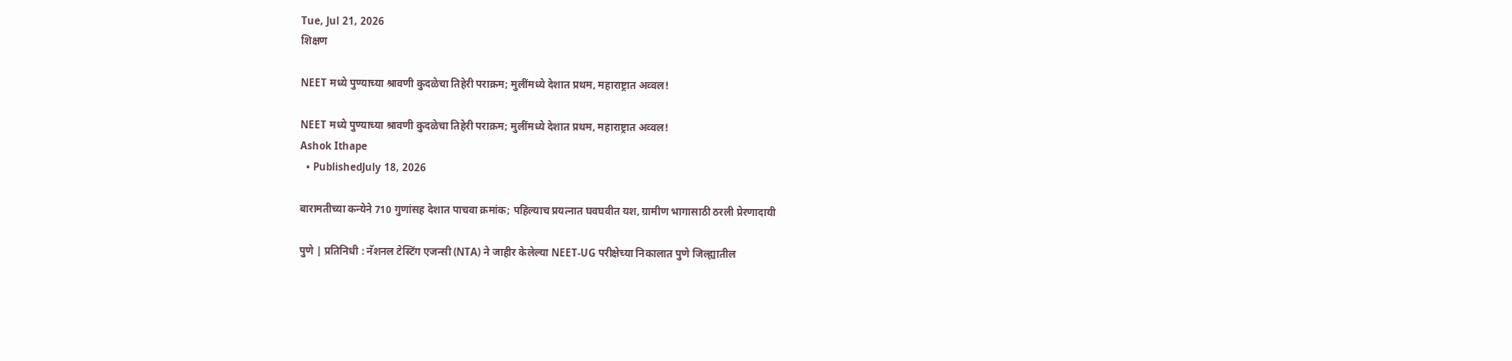Tue, Jul 21, 2026
शिक्षण

NEET मध्ये पुण्याच्या श्रावणी कुदळेचा तिहेरी पराक्रम; मुलींमध्ये देशात प्रथम, महाराष्ट्रात अव्वल!

NEET मध्ये पुण्याच्या श्रावणी कुदळेचा तिहेरी पराक्रम; मुलींमध्ये देशात प्रथम, महाराष्ट्रात अव्वल!
Ashok Ithape
  • PublishedJuly 18, 2026

बारामतीच्या कन्येने 710 गुणांसह देशात पाचवा क्रमांक; पहिल्याच प्रयत्नात घवघवीत यश, ग्रामीण भागासाठी ठरली प्रेरणादायी

पुणे | प्रतिनिधी : नॅशनल टेस्टिंग एजन्सी (NTA) ने जाहीर केलेल्या NEET-UG परीक्षेच्या निकालात पुणे जिल्ह्यातील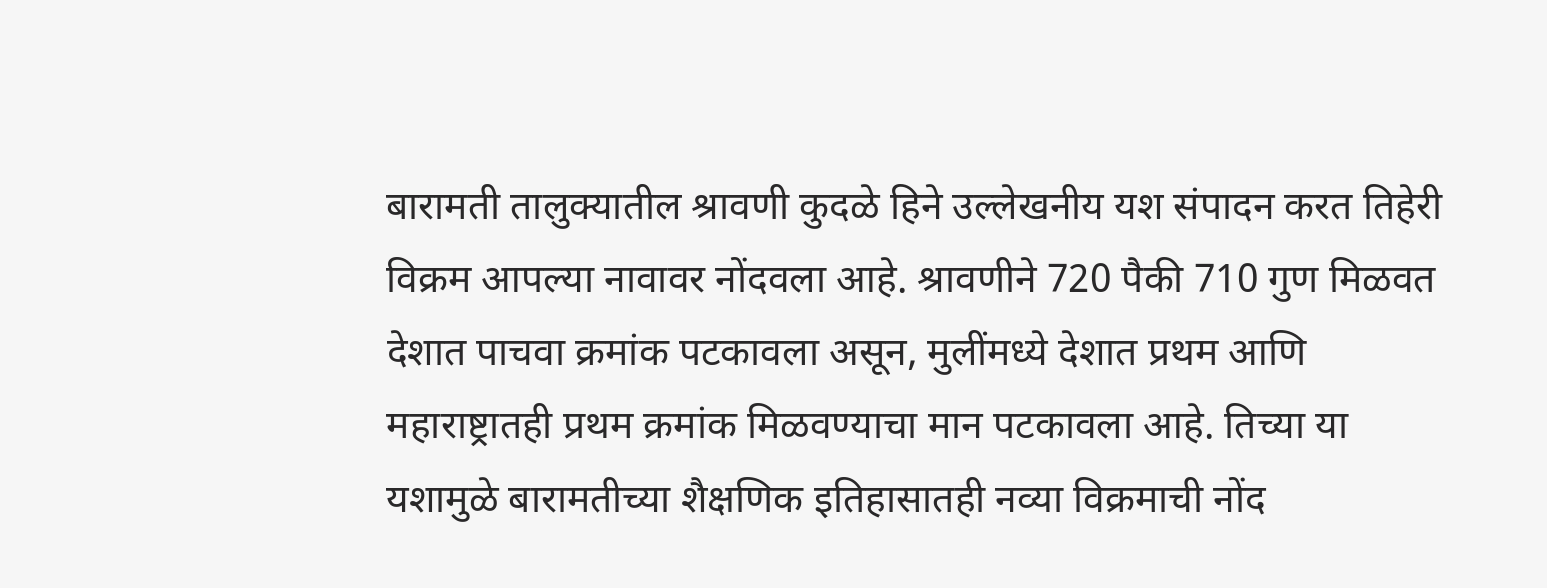बारामती तालुक्यातील श्रावणी कुदळे हिने उल्लेखनीय यश संपादन करत तिहेरी विक्रम आपल्या नावावर नोंदवला आहे. श्रावणीने 720 पैकी 710 गुण मिळवत देशात पाचवा क्रमांक पटकावला असून, मुलींमध्ये देशात प्रथम आणि महाराष्ट्रातही प्रथम क्रमांक मिळवण्याचा मान पटकावला आहे. तिच्या या यशामुळे बारामतीच्या शैक्षणिक इतिहासातही नव्या विक्रमाची नोंद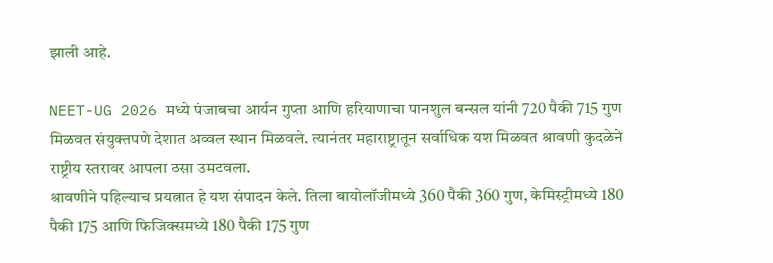झाली आहे.

NEET-UG 2026 मध्ये पंजाबचा आर्यन गुप्ता आणि हरियाणाचा पानशुल बन्सल यांनी 720 पैकी 715 गुण मिळवत संयुक्तपणे देशात अव्वल स्थान मिळवले. त्यानंतर महाराष्ट्रातून सर्वाधिक यश मिळवत श्रावणी कुदळेने राष्ट्रीय स्तरावर आपला ठसा उमटवला.
श्रावणीने पहिल्याच प्रयत्नात हे यश संपादन केले. तिला बायोलॉजीमध्ये 360 पैकी 360 गुण, केमिस्ट्रीमध्ये 180 पैकी 175 आणि फिजिक्समध्ये 180 पैकी 175 गुण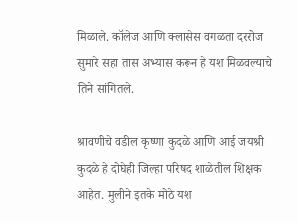मिळाले. कॉलेज आणि क्लासेस वगळता दररोज सुमारे सहा तास अभ्यास करून हे यश मिळवल्याचे तिने सांगितले.

श्रावणीचे वडील कृष्णा कुदळे आणि आई जयश्री कुदळे हे दोघेही जिल्हा परिषद शाळेतील शिक्षक आहेत. मुलीने इतके मोठे यश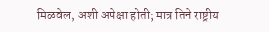मिळवेल, अशी अपेक्षा होती; मात्र तिने राष्ट्रीय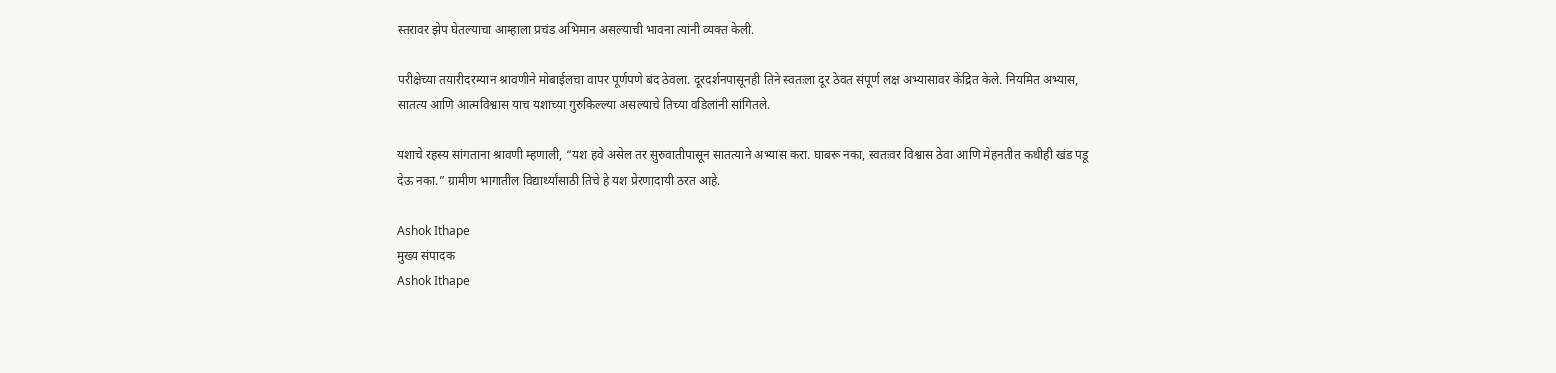स्तरावर झेप घेतल्याचा आम्हाला प्रचंड अभिमान असल्याची भावना त्यांनी व्यक्त केली.

परीक्षेच्या तयारीदरम्यान श्रावणीने मोबाईलचा वापर पूर्णपणे बंद ठेवला. दूरदर्शनपासूनही तिने स्वतःला दूर ठेवत संपूर्ण लक्ष अभ्यासावर केंद्रित केले. नियमित अभ्यास, सातत्य आणि आत्मविश्वास याच यशाच्या गुरुकिल्ल्या असल्याचे तिच्या वडिलांनी सांगितले.

यशाचे रहस्य सांगताना श्रावणी म्हणाली, “यश हवे असेल तर सुरुवातीपासून सातत्याने अभ्यास करा. घाबरू नका, स्वतःवर विश्वास ठेवा आणि मेहनतीत कधीही खंड पडू देऊ नका.” ग्रामीण भागातील विद्यार्थ्यांसाठी तिचे हे यश प्रेरणादायी ठरत आहे.

Ashok Ithape
मुख्य संपादक
Ashok Ithape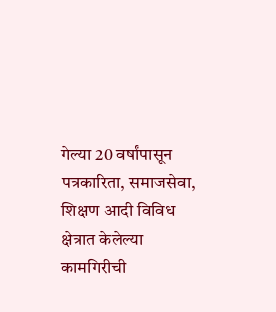गेल्या 20 वर्षांपासून पत्रकारिता, समाजसेवा, शिक्षण आदी विविध क्षेत्रात केलेल्या कामगिरीची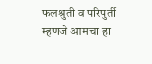फलश्रुती व परिपुर्ती म्हणजे आमचा हा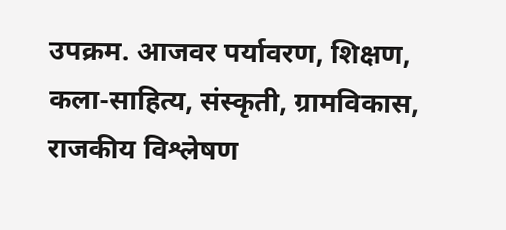उपक्रम. आजवर पर्यावरण, शिक्षण, कला-साहित्य, संस्कृती, ग्रामविकास, राजकीय विश्लेषण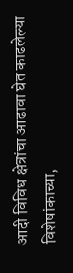आदी विविध क्षेत्रांचा आढावा घेत काढलेल्या विशेषांकाच्या,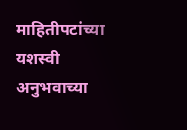माहितीपटांच्या यशस्वी अनुभवाच्या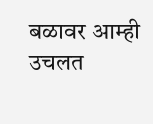बळावर आम्ही उचलत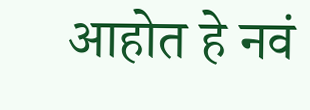आहोत हे नवं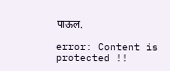पाऊल.

error: Content is protected !!